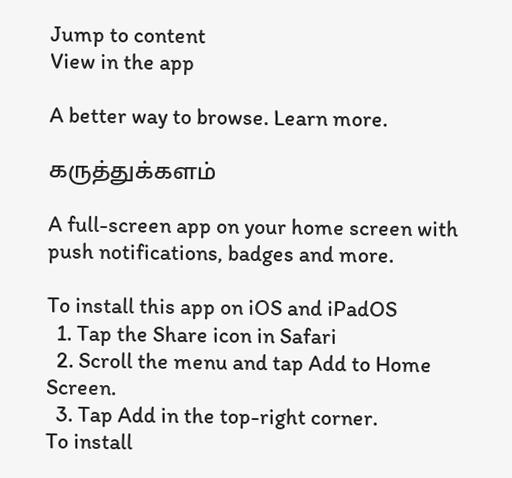Jump to content
View in the app

A better way to browse. Learn more.

கருத்துக்களம்

A full-screen app on your home screen with push notifications, badges and more.

To install this app on iOS and iPadOS
  1. Tap the Share icon in Safari
  2. Scroll the menu and tap Add to Home Screen.
  3. Tap Add in the top-right corner.
To install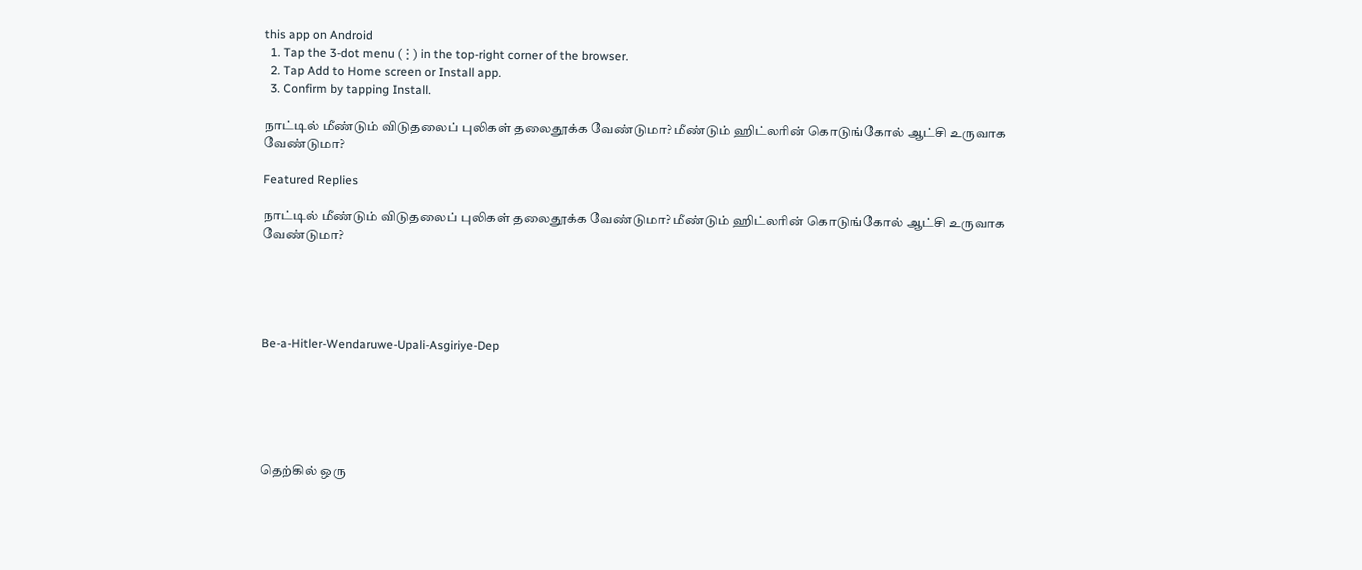this app on Android
  1. Tap the 3-dot menu (⋮) in the top-right corner of the browser.
  2. Tap Add to Home screen or Install app.
  3. Confirm by tapping Install.

நாட்டில் மீண்டும் விடுதலைப் புலிகள் தலைதூக்க வேண்டுமா? மீண்டும் ஹிட்லரின் கொடுங்கோல் ஆட்சி உருவாக வேண்டுமா?

Featured Replies

நாட்டில் மீண்டும் விடுதலைப் புலிகள் தலைதூக்க வேண்டுமா? மீண்டும் ஹிட்லரின் கொடுங்கோல் ஆட்சி உருவாக வேண்டுமா?





Be-a-Hitler-Wendaruwe-Upali-Asgiriye-Dep






தெற்கில் ஒரு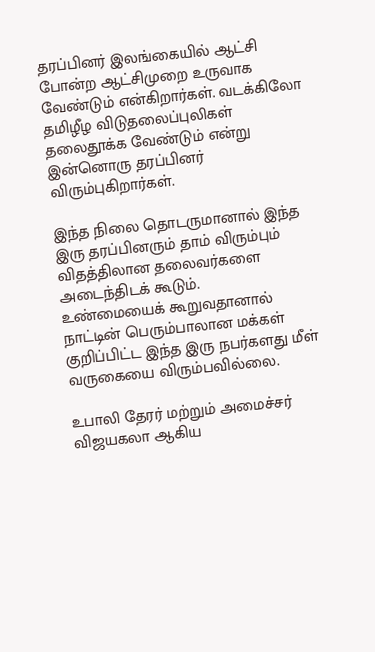தரப்பினர் இலங்கையில் ஆட்சி போன்ற ஆட்சிமுறை உருவாக வேண்டும் என்கிறார்கள். வடக்கிலோ தமிழீழ விடுதலைப்புலிகள் தலைதூக்க வேண்டும் என்று இன்னொரு தரப்பினர் விரும்புகிறார்கள்.

இந்த நிலை தொடருமானால் இந்த இரு தரப்பினரும் தாம் விரும்பும் விதத்திலான தலைவர்களை அடைந்திடக் கூடும்.
உண்மையைக் கூறுவதானால் நாட்டின் பெரும்பாலான மக்கள் குறிப்பிட்ட இந்த இரு நபர்களது மீள் வருகையை விரும்பவில்லை.

உபாலி தேரர் மற்றும் அமைச்சர் விஜயகலா ஆகிய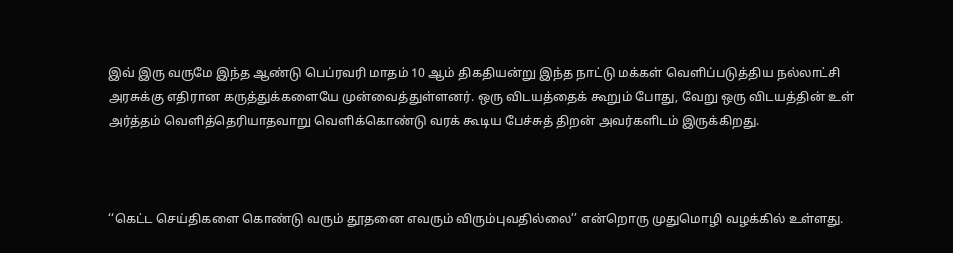இவ் இரு வருமே இந்த ஆண்டு பெப்ரவரி மாதம் 10 ஆம் திகதியன்று இந்த நாட்டு மக்கள் வௌிப்படுத்திய நல்லாட்சி அரசுக்கு எதிரான கருத்துக்களையே முன்வைத்துள்ளனர். ஒரு விடயத்தைக் கூறும் போது, வேறு ஒரு விடயத்தின் உள் அர்த்தம் வௌித்தெரியாதவாறு வௌிக்கொண்டு வரக் கூடிய பேச்சுத் திறன் அவர்களிடம் இருக்கிறது.



‘‘கெட்ட செய்திகளை கொண்டு வரும் தூதனை எவரும் விரும்புவதில்லை’’ என்றொரு முதுமொழி வழக்கில் உள்ளது.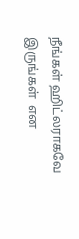நீங்கள் ஹிட்லராகவே இருங்கள்  என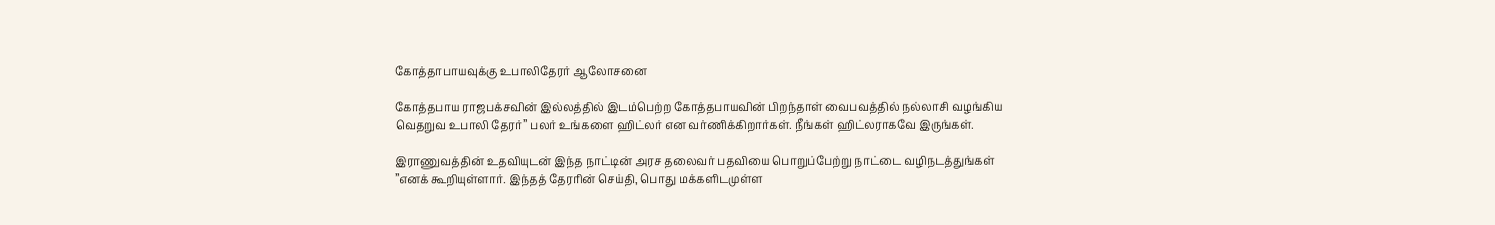கோத்தாபாயவுக்கு உபாலிதேரர் ஆலோசனை

கோத்தபாய ராஜபக்சவின் இல்லத்தில் இடம்பெற்ற கோத்தபாயவின் பிறந்தாள் வைபவத்தில் நல்லாசி வழங்கிய வெதறுவ உபாலி தேரர்’’ பலர் உங்களை ஹிட்லர் என வர்ணிக்கிறார்கள். நீங்கள் ஹிட்லராகவே இருங்கள்.

இராணுவத்தின் உதவியுடன் இந்த நாட்டின் அரச தலைவர் பதவியை பொறுப்பேற்று நாட்டை வழிநடத்துங்கள் ’’எனக் கூறியுள்ளார். இந்தத் தேரரின் செய்தி, பொது மக்களிடமுள்ள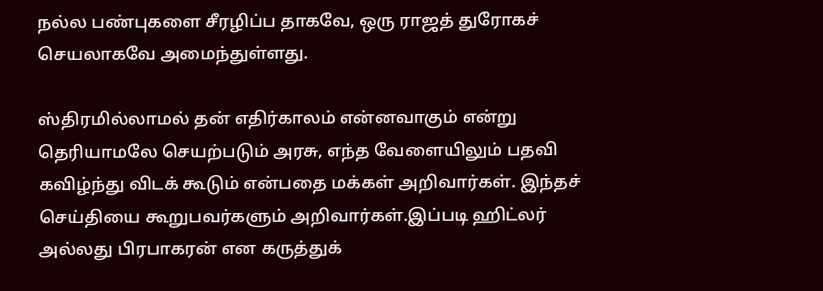நல்ல பண்புகளை சீரழிப்ப தாகவே, ஒரு ராஜத் துரோகச் செயலாகவே அமைந்துள்ளது.

ஸ்திரமில்லாமல் தன் எதிர்காலம் என்னவாகும் என்று தெரியாமலே செயற்படும் அரசு, எந்த வேளையிலும் பதவி கவிழ்ந்து விடக் கூடும் என்பதை மக்கள் அறிவார்கள். இந்தச் செய்தியை கூறுபவர்களும் அறிவார்கள்.இப்படி ஹிட்லர் அல்லது பிரபாகரன் என கருத்துக்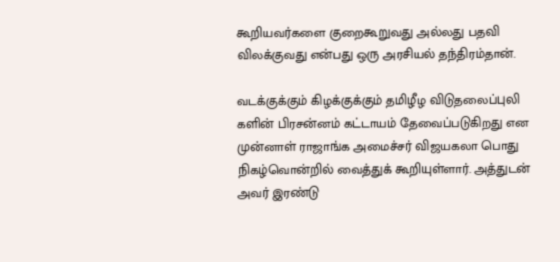கூறியவர்களை குறைகூறுவது அல்லது பதவி விலக்குவது என்பது ஒரு அரசியல் தந்திரம்தான்.

வடக்குக்கும் கிழக்குக்கும் தமிழீழ விடுதலைப்புலி களின் பிரசன்னம் கட்டாயம் தேவைப்படுகிறது என முன்னாள் ராஜாங்க அமைச்சர் விஜயகலா பொது நிகழ்வொன்றில் வைத்துக் கூறியுள்ளார். அத்துடன் அவர் இரண்டு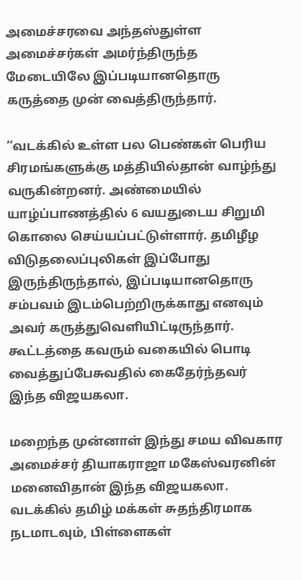அமைச்சரவை அந்தஸ்துள்ள அமைச்சர்கள் அமர்ந்திருந்த மேடையிலே இப்படியானதொரு கருத்தை முன் வைத்திருந்தார்.

‘‘வடக்கில் உள்ள பல பெண்கள் பெரிய சிரமங்களுக்கு மத்தியில்தான் வாழ்ந்து வருகின்றனர். அண்மையில் யாழ்ப்பாணத்தில் 6 வயதுடைய சிறுமி கொலை செய்யப்பட்டுள்ளார். தமிழீழ விடுதலைப்புலிகள் இப்போது இருந்திருந்தால், இப்படியானதொரு சம்பவம் இடம்பெற்றிருக்காது எனவும் அவர் கருத்துவௌியிட்டிருந்தார். கூட்டத்தை கவரும் வகையில் பொடி வைத்துப்பேசுவதில் கைதேர்ந்தவர் இந்த விஜயகலா.

மறைந்த முன்னாள் இந்து சமய விவகார அமைச்சர் தியாகராஜா மகேஸ்வரனின் மனைவிதான் இந்த விஜயகலா. வடக்கில் தமிழ் மக்கள் சுதந்திரமாக நடமாடவும், பிள்ளைகள்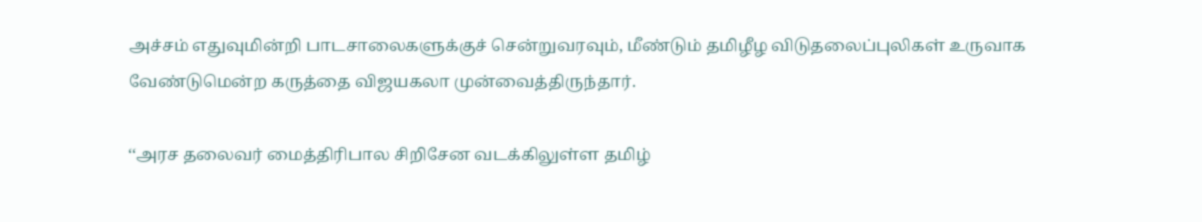அச்சம் எதுவுமின்றி பாடசாலைகளுக்குச் சென்றுவரவும், மீண்டும் தமிழீழ விடுதலைப்புலிகள் உருவாக வேண்டுமென்ற கருத்தை விஜயகலா முன்வைத்திருந்தார்.

‘‘அரச தலைவர் மைத்திரிபால சிறிசேன வடக்கிலுள்ள தமிழ்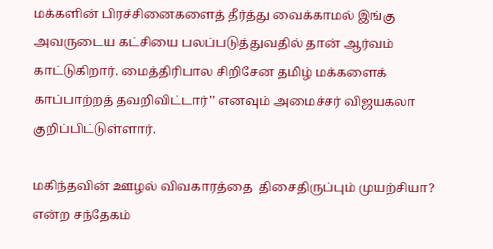மக்களின் பிரச்சினைகளைத் தீர்த்து வைக்காமல் இங்கு அவருடைய கட்சியை பலப்படுத்துவதில் தான் ஆர்வம் காட்டுகிறார். மைத்திரிபால சிறிசேன தமிழ் மக்களைக் காப்பாற்றத் தவறிவிட்டார்’’ எனவும் அமைச்சர் விஜயகலா குறிப்பிட்டுள்ளார்.

மகிந்தவின் ஊழல் விவகாரத்தை  திசைதிருப்பும் முயற்சியா?  என்ற சந்தேகம்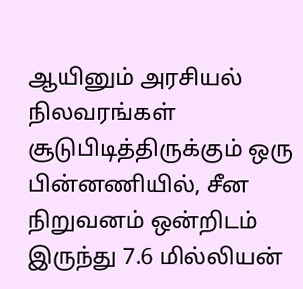ஆயினும் அரசியல் நிலவரங்கள் சூடுபிடித்திருக்கும் ஒரு பின்னணியில், சீன நிறுவனம் ஒன்றிடம் இருந்து 7.6 மில்லியன்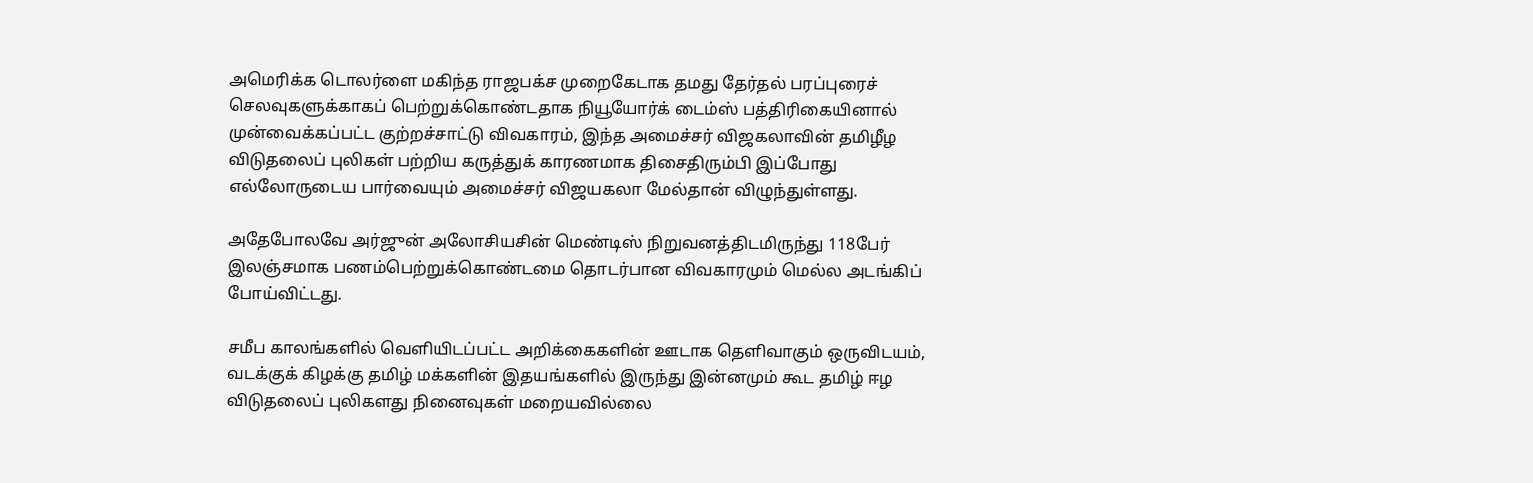அமெரிக்க டொலர்ளை மகிந்த ராஜபக்ச முறைகேடாக தமது தேர்தல் பரப்புரைச் செலவுகளுக்காகப் பெற்றுக்கொண்டதாக நியூயோர்க் டைம்ஸ் பத்திரிகையினால் முன்வைக்கப்பட்ட குற்றச்சாட்டு விவகாரம், இந்த அமைச்சர் விஜகலாவின் தமிழீழ விடுதலைப் புலிகள் பற்றிய கருத்துக் காரணமாக திசைதிரும்பி இப்போது எல்லோருடைய பார்வையும் அமைச்சர் விஜயகலா மேல்தான் விழுந்துள்ளது.

அதேபோலவே அர்ஜுன் அலோசியசின் மெண்டிஸ் நிறுவனத்திடமிருந்து 118பேர் இலஞ்சமாக பணம்பெற்றுக்கொண்டமை தொடர்பான விவகாரமும் மெல்ல அடங்கிப் போய்விட்டது.

சமீப காலங்களில் வௌியிடப்பட்ட அறிக்கைகளின் ஊடாக தௌிவாகும் ஒருவிடயம், வடக்குக் கிழக்கு தமிழ் மக்களின் இதயங்களில் இருந்து இன்னமும் கூட தமிழ் ஈழ விடுதலைப் புலிகளது நினைவுகள் மறையவில்லை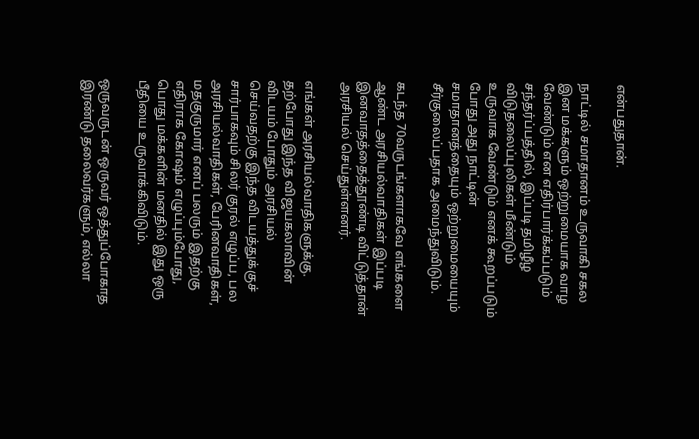என்பதுதான்.

நாட்டில் சமாதானம் உருவாகி சகல இன மக்களும் ஒற்றுமையாக வாழ வேண்டும் என எதிர்பார்க்கப்படும் சந்தர்ப்பத்தில், இப்படி தமிழீழ விடுதலைப்புலிகள் மீண்டும் உருவாக வேண்டும் எனக் கூறப்படும் போது அது நாட்டின் சமாதானத்தையும் ஒற்றுமையையும் சீர்குலைப்பதாக அமைந்துவிடும்.

கடந்த 70வருடங்களாகவே எங்களை ஆண்ட அரசியல்வாதிகள் இப்படி இனவாதத்தைத்தூண்டி விட்டுத்தான் அரசியல் செய்துள்ளனர்.

எங்கள் அரசியல்வாதிகளுக்கு. தற்போது இந்த விஜயகலாவின் விடயம் போதும் அரசியல் செய்வதற்கு இந்த விடயத்துக்குச் சார்பாகவும் சிலர் குரல் எழுப்ப, பல அரசியல்வாதிகள், பேரினவாதிகள், மதகுருமார் எனப் பலரும் இதற்கு எதிராக கோஷம் எழுப்பும்போது, பொது மக்களின் மனதில் இது ஒரு பீதியை உருவாக்கிவிடும்.

ஒருவருடன் ஒருவர் ஒத்துப்போகாத இரண்டு தலைவர்களும், எல்லா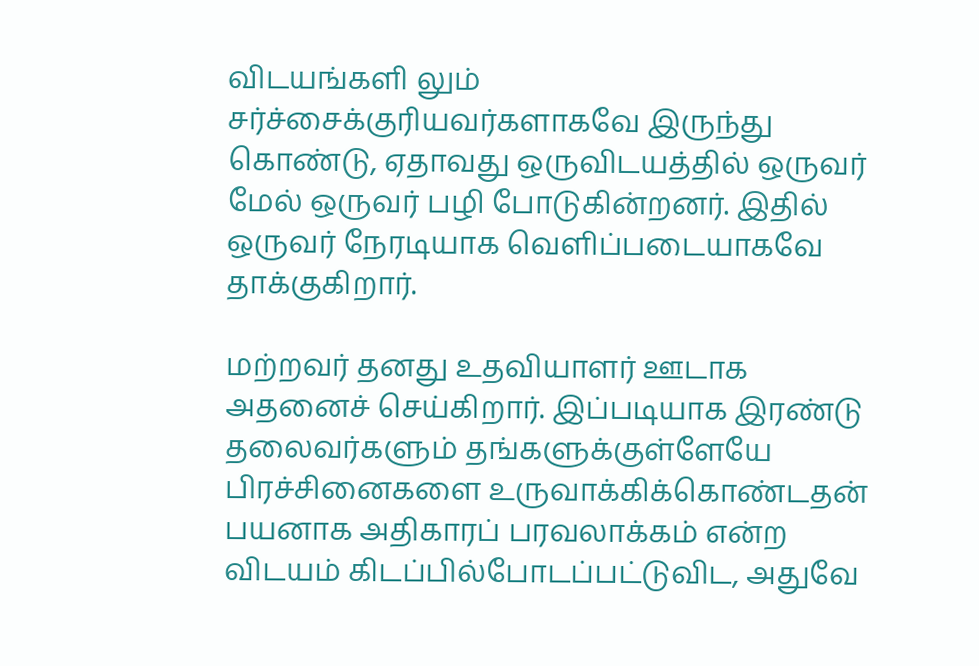விடயங்களி லும் சர்ச்சைக்குரியவர்களாகவே இருந்து கொண்டு, ஏதாவது ஒருவிடயத்தில் ஒருவர் மேல் ஒருவர் பழி போடுகின்றனர். இதில் ஒருவர் நேரடியாக வௌிப்படையாகவே தாக்குகிறார்.

மற்றவர் தனது உதவியாளர் ஊடாக அதனைச் செய்கிறார். இப்படியாக இரண்டு தலைவர்களும் தங்களுக்குள்ளேயே பிரச்சினைகளை உருவாக்கிக்கொண்டதன் பயனாக அதிகாரப் பரவலாக்கம் என்ற விடயம் கிடப்பில்போடப்பட்டுவிட, அதுவே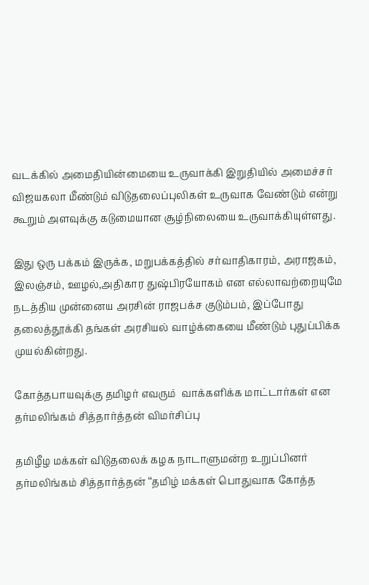வடக்கில் அமைதியின்மையை உருவாக்கி இறுதியில் அமைச்சர் விஜயகலா மீண்டும் விடுதலைப்புலிகள் உருவாக வேண்டும் என்று கூறும் அளவுக்கு கடுமையான சூழ்நிலையை உருவாக்கியுள்ளது.

இது ஒரு பக்கம் இருக்க, மறுபக்கத்தில் சர்வாதிகாரம், அராஜகம், இலஞ்சம், ஊழல்,அதிகார துஷ்பிரயோகம் என எல்லாவற்றையுமே நடத்திய முன்னைய அரசின் ராஜபக்ச குடும்பம், இப்போது தலைத்தூக்கி தங்கள் அரசியல் வாழ்க்கையை மீண்டும் புதுப்பிக்க முயல்கின்றது.

கோத்தபாயவுக்கு தமிழர் எவரும்  வாக்களிக்க மாட்டார்கள் என  தர்மலிங்கம் சித்தார்த்தன் விமர்சிப்பு

தமிழீழ மக்கள் விடுதலைக் கழக நாடாளுமன்ற உறுப்பினர் தர்மலிங்கம் சித்தார்த்தன் ‘‘தமிழ் மக்கள் பொதுவாக கோத்த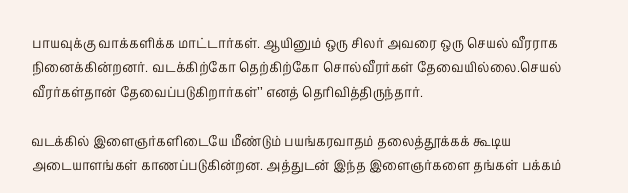பாயவுக்கு வாக்களிக்க மாட்டார்கள். ஆயினும் ஒரு சிலர் அவரை ஒரு செயல் வீரராக நினைக்கின்றனர். வடக்கிற்கோ தெற்கிற்கோ சொல்வீரர்கள் தேவையில்லை.செயல் வீரர்கள்தான் தேவைப்படுகிறார்கள்’’ எனத் தெரிவித்திருந்தார்.

வடக்கில் இளைஞர்களிடையே மீண்டும் பயங்கரவாதம் தலைத்தூக்கக் கூடிய அடையாளங்கள் காணப்படுகின்றன. அத்துடன் இந்த இளைஞர்களை தங்கள் பக்கம்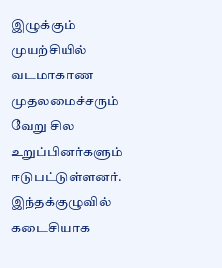இழுக்கும் முயற்சியில் வடமாகாண முதலமைச்சரும் வேறு சில உறுப்பினர்களும் ஈடுபட்டுள்ளனர். இந்தக்குழுவில் கடைசியாக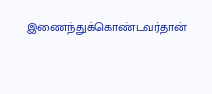இணைந்துக்கொண்டவர்தான்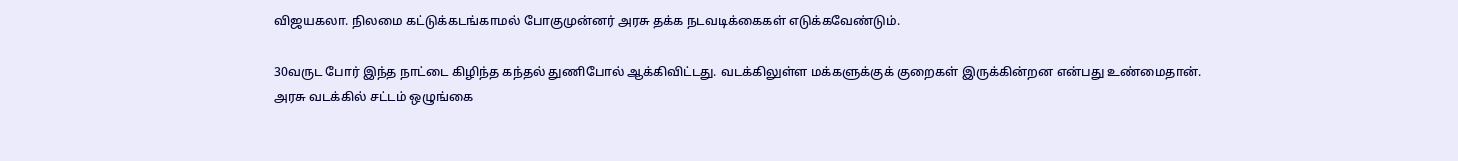விஜயகலா. நிலமை கட்டுக்கடங்காமல் போகுமுன்னர் அரசு தக்க நடவடிக்கைகள் எடுக்கவேண்டும்.

30வருட போர் இந்த நாட்டை கிழிந்த கந்தல் துணிபோல் ஆக்கிவிட்டது. வடக்கிலுள்ள மக்களுக்குக் குறைகள் இருக்கின்றன என்பது உண்மைதான். அரசு வடக்கில் சட்டம் ஒழுங்கை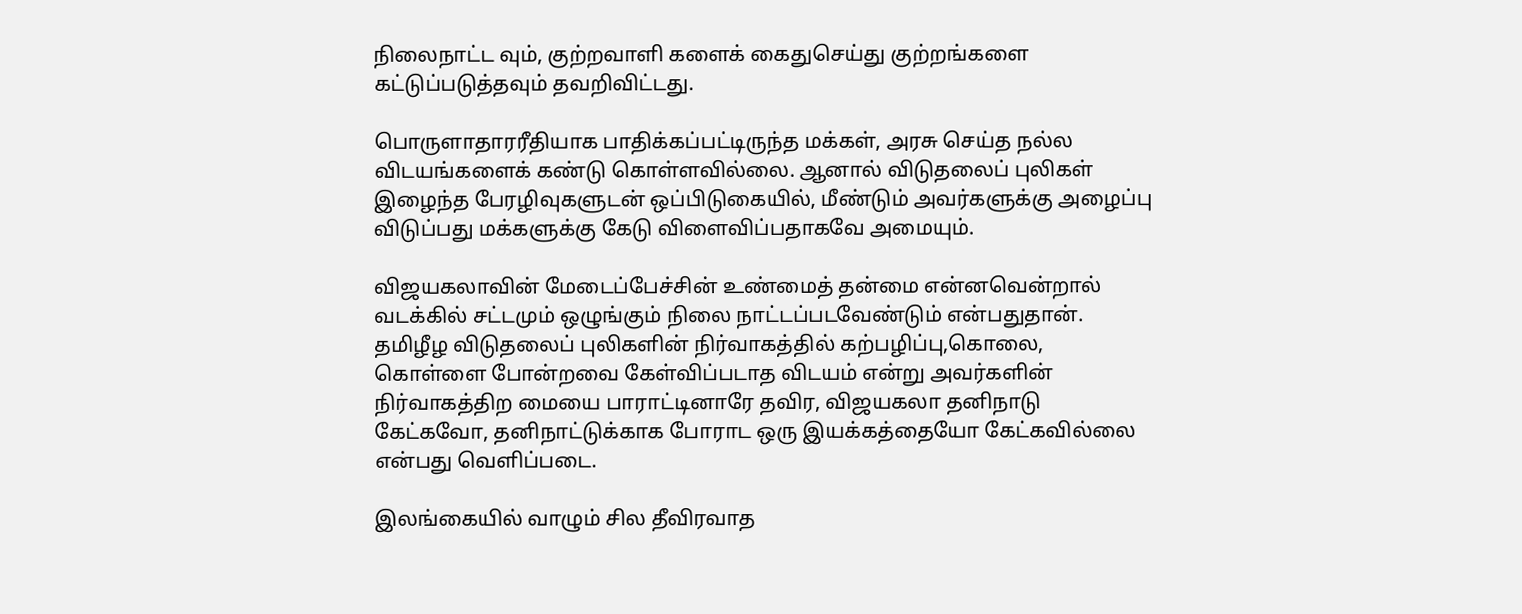நிலைநாட்ட வும், குற்றவாளி களைக் கைதுசெய்து குற்றங்களை கட்டுப்படுத்தவும் தவறிவிட்டது.

பொருளாதாரரீதியாக பாதிக்கப்பட்டிருந்த மக்கள், அரசு செய்த நல்ல விடயங்களைக் கண்டு கொள்ளவில்லை. ஆனால் விடுதலைப் புலிகள் இழைந்த பேரழிவுகளுடன் ஒப்பிடுகையில், மீண்டும் அவர்களுக்கு அழைப்பு விடுப்பது மக்களுக்கு கேடு விளைவிப்பதாகவே அமையும்.

விஜயகலாவின் மேடைப்பேச்சின் உண்மைத் தன்மை என்னவென்றால் வடக்கில் சட்டமும் ஒழுங்கும் நிலை நாட்டப்படவேண்டும் என்பதுதான். தமிழீழ விடுதலைப் புலிகளின் நிர்வாகத்தில் கற்பழிப்பு,கொலை, கொள்ளை போன்றவை கேள்விப்படாத விடயம் என்று அவர்களின் நிர்வாகத்திற மையை பாராட்டினாரே தவிர, விஜயகலா தனிநாடு கேட்கவோ, தனிநாட்டுக்காக போராட ஒரு இயக்கத்தையோ கேட்கவில்லை என்பது வௌிப்படை.

இலங்கையில் வாழும் சில தீவிரவாத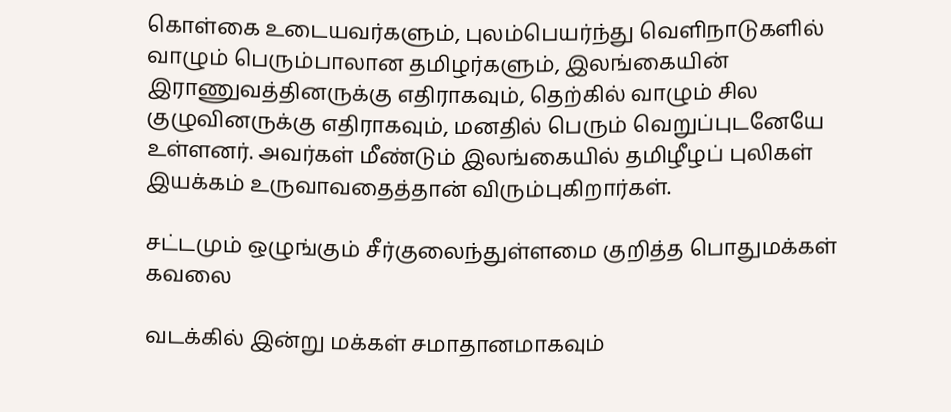கொள்கை உடையவர்களும், புலம்பெயர்ந்து வௌிநாடுகளில் வாழும் பெரும்பாலான தமிழர்களும், இலங்கையின் இராணுவத்தினருக்கு எதிராகவும், தெற்கில் வாழும் சில குழுவினருக்கு எதிராகவும், மனதில் பெரும் வெறுப்புடனேயே உள்ளனர். அவர்கள் மீண்டும் இலங்கையில் தமிழீழப் புலிகள் இயக்கம் உருவாவதைத்தான் விரும்புகிறார்கள்.

சட்டமும் ஒழுங்கும் சீர்குலைந்துள்ளமை குறித்த பொதுமக்கள் கவலை

வடக்கில் இன்று மக்கள் சமாதானமாகவும்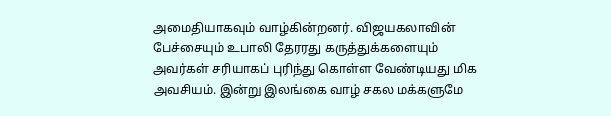அமைதியாகவும் வாழ்கின்றனர். விஜயகலாவின் பேச்சையும் உபாலி தேரரது கருத்துக்களையும் அவர்கள் சரியாகப் புரிந்து கொள்ள வேண்டியது மிக அவசியம். இன்று இலங்கை வாழ் சகல மக்களுமே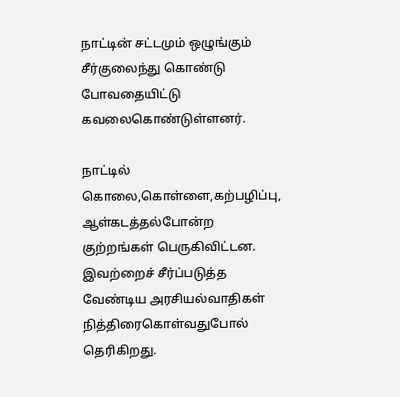நாட்டின் சட்டமும் ஒழுங்கும் சீர்குலைந்து கொண்டு போவதையிட்டு கவலைகொண்டுள்ளனர்.

நாட்டில் கொலை,கொள்ளை,கற்பழிப்பு, ஆள்கடத்தல்போன்ற குற்றங்கள் பெருகிவிட்டன. இவற்றைச் சீர்ப்படுத்த வேண்டிய அரசியல்வாதிகள் நித்திரைகொள்வதுபோல் தெரிகிறது.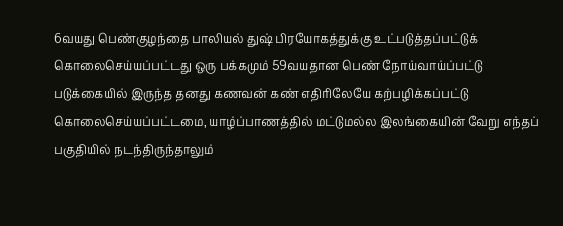6வயது பெண்குழந்தை பாலியல் துஷ் பிரயோகத்துக்கு உட்படுத்தப்பட்டுக் கொலைசெய்யப்பட்டது ஒரு பக்கமும் 59வயதான பெண் நோய்வாய்ப்பட்டு படுக்கையில் இருந்த தனது கணவன் கண் எதிரிலேயே கற்பழிக்கப்பட்டு கொலைசெய்யப்பட்டமை, யாழ்ப்பாணத்தில் மட்டுமல்ல இலங்கையின் வேறு எந்தப் பகுதியில் நடந்திருந்தாலும்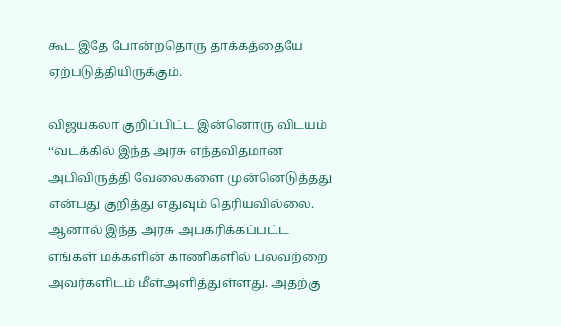கூட இதே போன்றதொரு தாக்கத்தையே ஏற்படுத்தியிருக்கும்.

விஜயகலா குறிப்பிட்ட இன்னொரு விடயம் ‘‘வடக்கில் இந்த அரசு எந்தவிதமான அபிவிருத்தி வேலைகளை முன்னெடுத்தது என்பது குறித்து எதுவும் தெரியவில்லை. ஆனால் இந்த அரசு அபகரிக்கப்பட்ட எங்கள் மக்களின் காணிகளில் பலவற்றை அவர்களிடம் மீள்அளித்துள்ளது. அதற்கு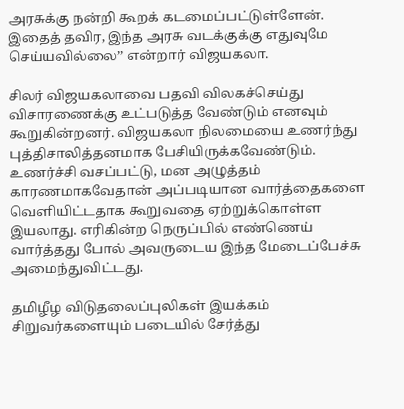அரசுக்கு நன்றி கூறக் கடமைப்பட்டுள்ளேன். இதைத் தவிர, இந்த அரசு வடக்குக்கு எதுவுமே செய்யவில்லை’’ என்றார் விஜயகலா.

சிலர் விஜயகலாவை பதவி விலகச்செய்து விசாரணைக்கு உட்படுத்த வேண்டும் எனவும் கூறுகின்றனர். விஜயகலா நிலமையை உணர்ந்து புத்திசாலித்தனமாக பேசியிருக்கவேண்டும். உணர்ச்சி வசப்பட்டு, மன அழுத்தம் காரணமாகவேதான் அப்படியான வார்த்தைகளை வௌியிட்டதாக கூறுவதை ஏற்றுக்கொள்ள இயலாது. எரிகின்ற நெருப்பில் எண்ணெய் வார்த்தது போல் அவருடைய இந்த மேடைப்பேச்சு அமைந்துவிட்டது.

தமிழீழ விடுதலைப்புலிகள் இயக்கம் சிறுவர்களையும் படையில் சேர்த்து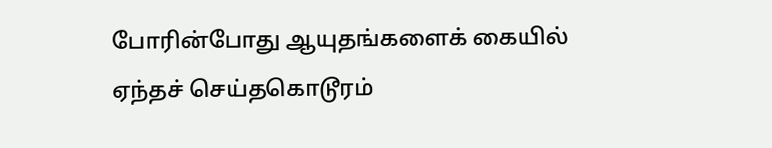போரின்போது ஆயுதங்களைக் கையில் ஏந்தச் செய்தகொடூரம்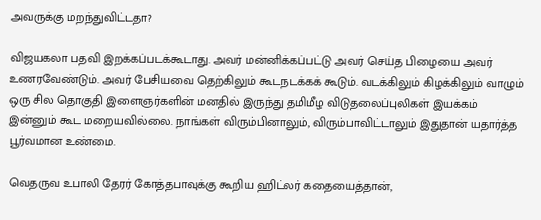அவருக்கு மறந்துவிட்டதா?

விஜயகலா பதவி இறக்கப்படக்கூடாது. அவர் மன்னிக்கப்பட்டு அவர் செய்த பிழையை அவர் உணரவேண்டும். அவர் பேசியவை தெற்கிலும் கூடநடக்கக் கூடும். வடக்கிலும் கிழக்கிலும் வாழும் ஒரு சில தொகுதி இளைஞர்களின் மனதில் இருந்து தமிமீழ விடுதலைப்புலிகள் இயக்கம் இன்னும் கூட மறையவில்லை. நாங்கள் விரும்பினாலும், விரும்பாவிட்டாலும் இதுதான் யதார்த்த பூர்வமான உண்மை.

வெதருவ உபாலி தேரர் கோத்தபாவுக்கு கூறிய ஹிட்லர் கதையைத்தான்,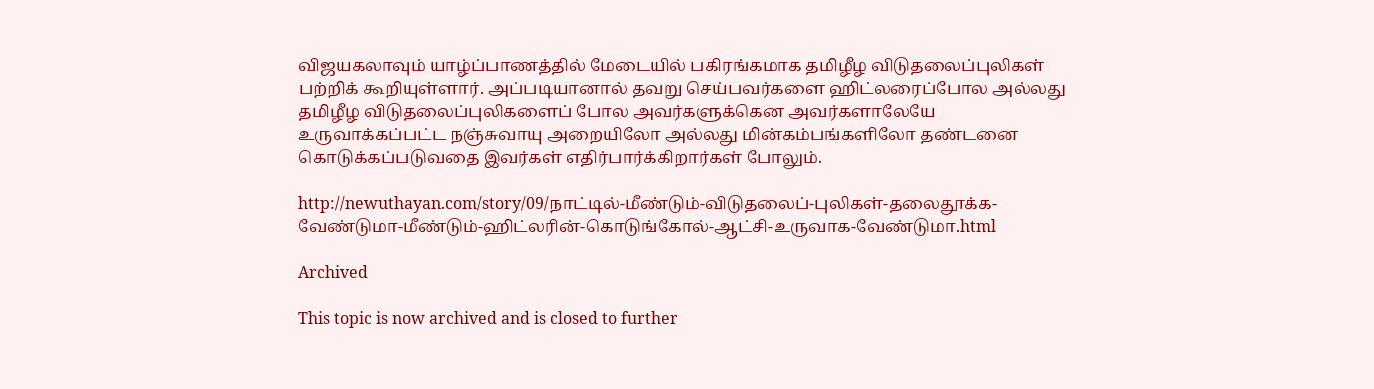விஜயகலாவும் யாழ்ப்பாணத்தில் மேடையில் பகிரங்கமாக தமிழீழ விடுதலைப்புலிகள் பற்றிக் கூறியுள்ளார். அப்படியானால் தவறு செய்பவர்களை ஹிட்லரைப்போல அல்லது தமிழீழ விடுதலைப்புலிகளைப் போல அவர்களுக்கென அவர்களாலேயே உருவாக்கப்பட்ட நஞ்சுவாயு அறையிலோ அல்லது மின்கம்பங்களிலோ தண்டனை கொடுக்கப்படுவதை இவர்கள் எதிர்பார்க்கிறார்கள் போலும்.

http://newuthayan.com/story/09/நாட்டில்-மீண்டும்-விடுதலைப்-புலிகள்-தலைதூக்க-வேண்டுமா-மீண்டும்-ஹிட்லரின்-கொடுங்கோல்-ஆட்சி-உருவாக-வேண்டுமா.html

Archived

This topic is now archived and is closed to further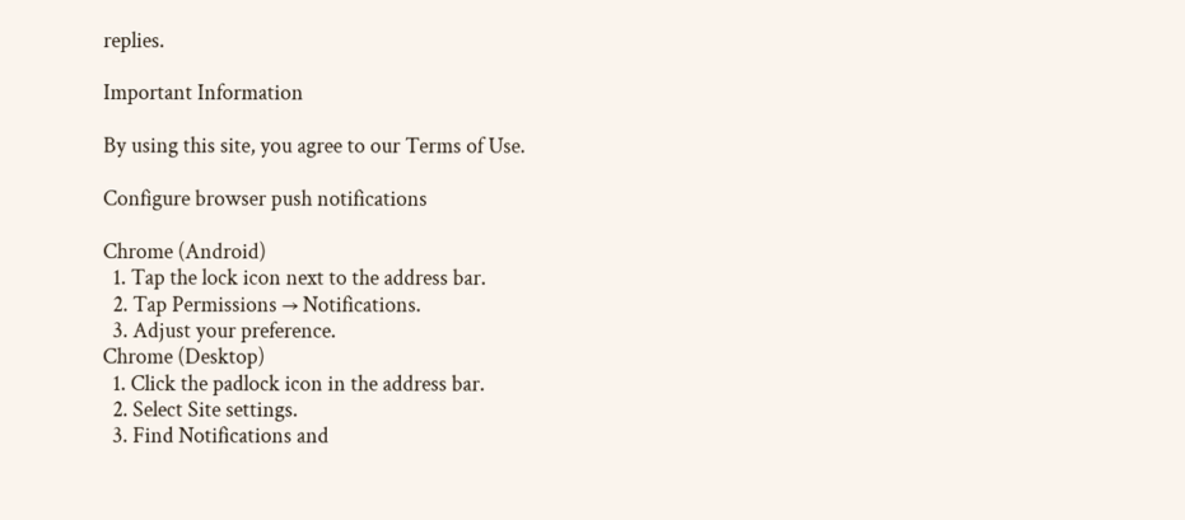replies.

Important Information

By using this site, you agree to our Terms of Use.

Configure browser push notifications

Chrome (Android)
  1. Tap the lock icon next to the address bar.
  2. Tap Permissions → Notifications.
  3. Adjust your preference.
Chrome (Desktop)
  1. Click the padlock icon in the address bar.
  2. Select Site settings.
  3. Find Notifications and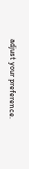adjust your preference.